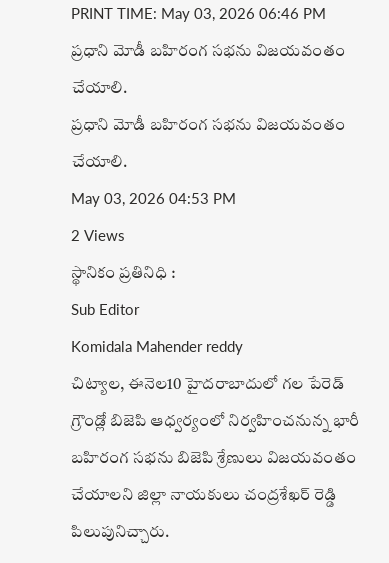PRINT TIME: May 03, 2026 06:46 PM
ప్రధాని మోడీ బహిరంగ సభను విజయవంతం చేయాలి.
ప్రధాని మోడీ బహిరంగ సభను విజయవంతం చేయాలి.
May 03, 2026 04:53 PM
2 Views
స్థానికం ప్రతినిధి :
Sub Editor
Komidala Mahender reddy
చిట్యాల, ఈనెల10 హైదరాబాదులో గల పేరెడ్ గ్రౌండ్లో బిజెపి ఆధ్వర్యంలో నిర్వహించనున్న భారీ బహిరంగ సభను బిజెపి శ్రేణులు విజయవంతం చేయాలని జిల్లా నాయకులు చంద్రశేఖర్ రెడ్డి పిలుపునిచ్చారు.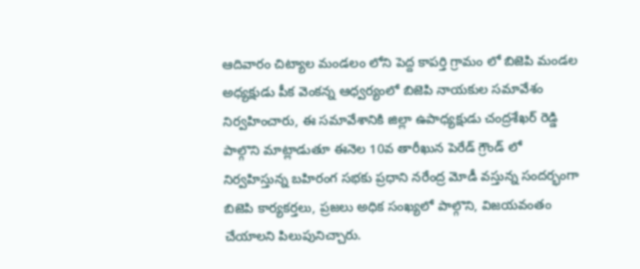ఆదివారం చిట్యాల మండలం లోని పెద్ద కాపర్తి గ్రామం లో బిజెపి మండల అధ్యక్షుడు పీక వెంకన్న ఆధ్వర్యంలో బిజెపి నాయకుల సమావేశం నిర్వహించారు, ఈ సమావేశానికి జిల్లా ఉపాధ్యక్షుడు చంద్రశేఖర్ రెడ్డి పాల్గొని మాట్లాడుతూ ఈనెల 10వ తారీఖున పెరేడ్ గ్రౌండ్ లో నిర్వహిస్తున్న బహిరంగ సభకు ప్రధాని నరేంద్ర మోడీ వస్తున్న సందర్భంగా బిజెపి కార్యకర్తలు, ప్రజలు అధిక సంఖ్యలో పాల్గొని, విజయవంతం చేయాలని పిలుపునిచ్చారు.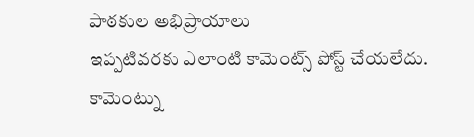పాఠకుల అభిప్రాయాలు
ఇప్పటివరకు ఎలాంటి కామెంట్స్ పోస్ట్ చేయలేదు.
కామెంట్ను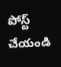పోస్ట్ చేయండి